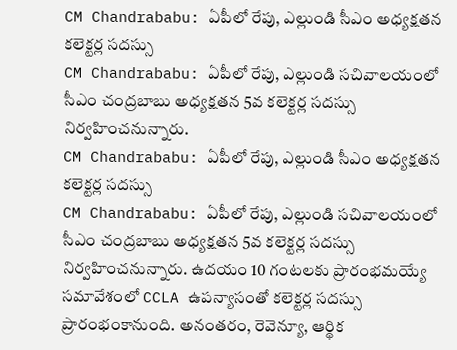CM Chandrababu: ఏపీలో రేపు, ఎల్లుండి సీఎం అధ్యక్షతన కలెక్టర్ల సదస్సు
CM Chandrababu: ఏపీలో రేపు, ఎల్లుండి సచివాలయంలో సీఎం చంద్రబాబు అధ్యక్షతన 5వ కలెక్టర్ల సదస్సు నిర్వహించనున్నారు.
CM Chandrababu: ఏపీలో రేపు, ఎల్లుండి సీఎం అధ్యక్షతన కలెక్టర్ల సదస్సు
CM Chandrababu: ఏపీలో రేపు, ఎల్లుండి సచివాలయంలో సీఎం చంద్రబాబు అధ్యక్షతన 5వ కలెక్టర్ల సదస్సు నిర్వహించనున్నారు. ఉదయం 10 గంటలకు ప్రారంభమయ్యే సమావేశంలో CCLA ఉపన్యాసంతో కలెక్టర్ల సదస్సు ప్రారంభంకానుంది. అనంతరం, రెవెన్యూ, ఆర్థిక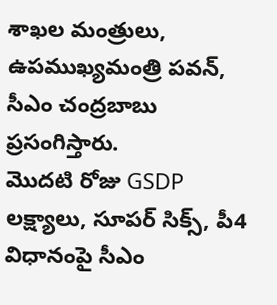శాఖల మంత్రులు, ఉపముఖ్యమంత్రి పవన్, సీఎం చంద్రబాబు ప్రసంగిస్తారు.
మొదటి రోజు GSDP లక్ష్యాలు, సూపర్ సిక్స్, పీ4 విధానంపై సీఎం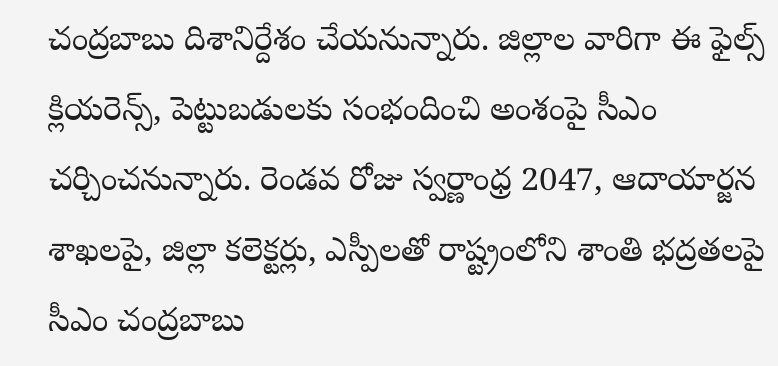చంద్రబాబు దిశానిర్దేశం చేయనున్నారు. జిల్లాల వారిగా ఈ ఫైల్స్ క్లియరెన్స్, పెట్టుబడులకు సంభందించి అంశంపై సీఎం చర్చించనున్నారు. రెండవ రోజు స్వర్ణాంధ్ర 2047, ఆదాయార్జన శాఖలపై, జిల్లా కలెక్టర్లు, ఎస్పీలతో రాష్ట్రంలోని శాంతి భద్రతలపై సీఎం చంద్రబాబు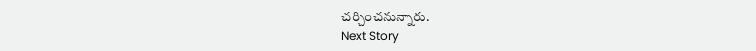చర్చించనున్నారు.
Next Story